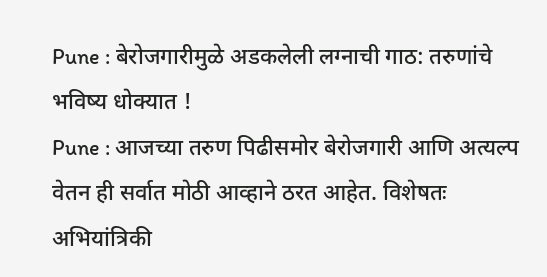Pune : बेरोजगारीमुळे अडकलेली लग्नाची गाठ: तरुणांचे भविष्य धोक्यात !
Pune : आजच्या तरुण पिढीसमोर बेरोजगारी आणि अत्यल्प वेतन ही सर्वात मोठी आव्हाने ठरत आहेत. विशेषतः अभियांत्रिकी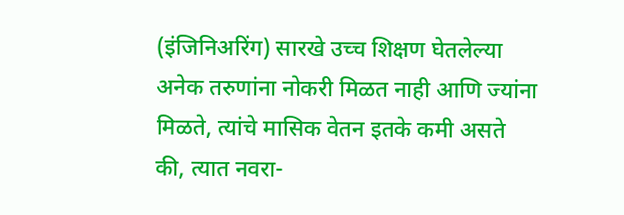(इंजिनिअरिंग) सारखे उच्च शिक्षण घेतलेल्या अनेक तरुणांना नोकरी मिळत नाही आणि ज्यांना मिळते, त्यांचे मासिक वेतन इतके कमी असते की, त्यात नवरा-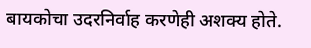बायकोचा उदरनिर्वाह करणेही अशक्य होते.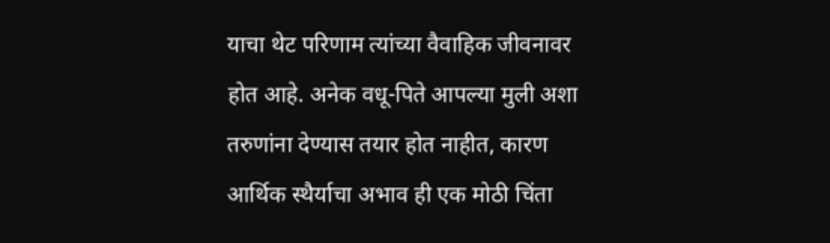याचा थेट परिणाम त्यांच्या वैवाहिक जीवनावर होत आहे. अनेक वधू-पिते आपल्या मुली अशा तरुणांना देण्यास तयार होत नाहीत, कारण आर्थिक स्थैर्याचा अभाव ही एक मोठी चिंता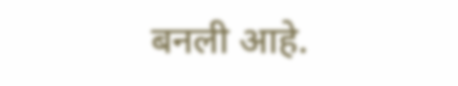बनली आहे.